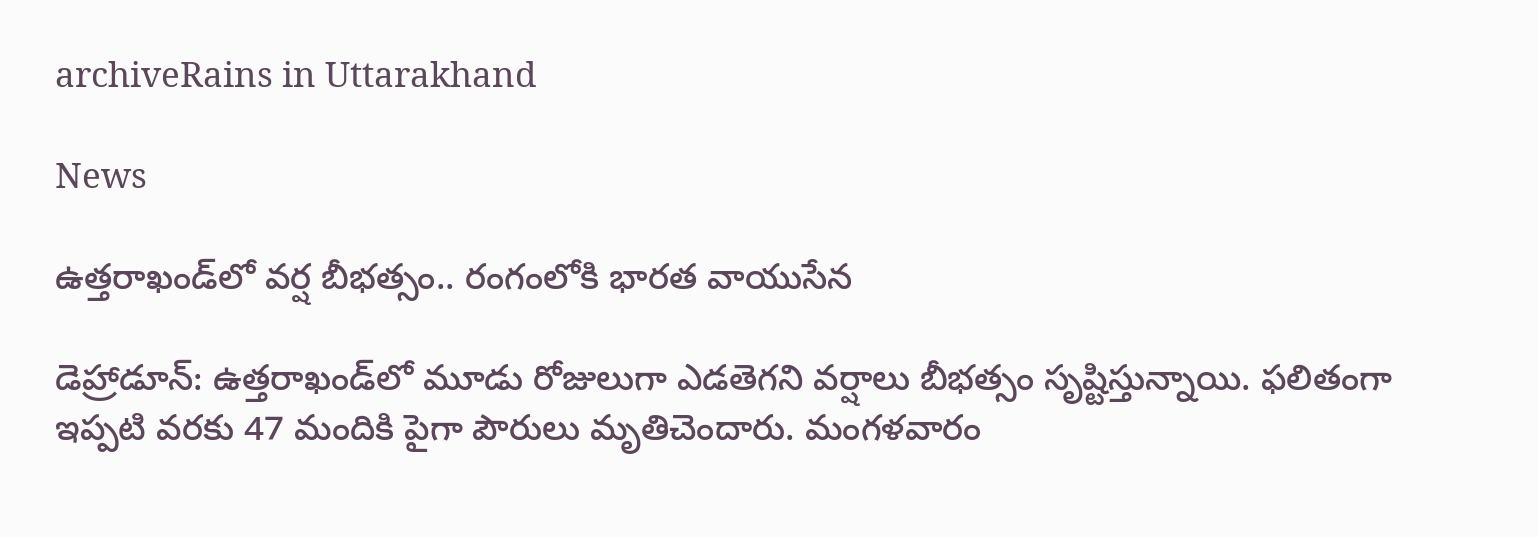archiveRains in Uttarakhand

News

ఉత్తరాఖండ్‌లో వర్ష బీభత్సం.. రంగంలోకి భారత వాయుసేన

డెహ్రాడూన్: ఉత్తరాఖండ్‌లో మూడు రోజులుగా ఎడతెగని వర్షాలు బీభత్సం సృష్టిస్తున్నాయి. ఫ‌లితంగా ఇప్పటి వరకు 47 మందికి పైగా పౌరులు మృతిచెందారు. మంగళవారం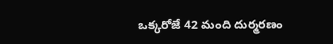ఒక్కరోజే 42 మంది దుర్మరణం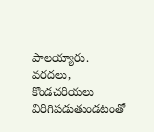పాలయ్యారు. వరదలు, కొండచరియలు విరిగిపడుతుండటంతో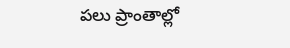పలు ప్రాంతాల్లో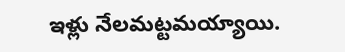ఇళ్లు నేలమట్టమయ్యాయి.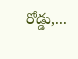రోడ్డు,...